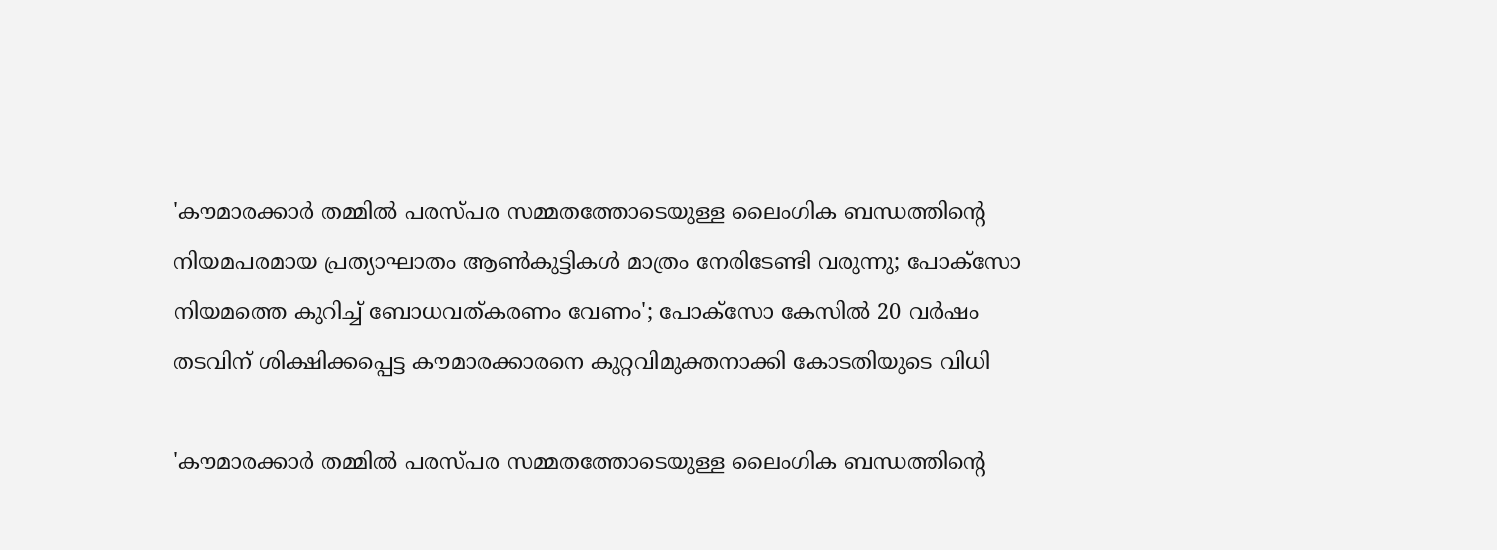'കൗമാരക്കാര്‍ തമ്മില്‍ പരസ്പര സമ്മതത്തോടെയുള്ള ലൈംഗിക ബന്ധത്തിന്റെ നിയമപരമായ പ്രത്യാഘാതം ആണ്‍കുട്ടികള്‍ മാത്രം നേരിടേണ്ടി വരുന്നു; പോക്സോ നിയമത്തെ കുറിച്ച് ബോധവത്കരണം വേണം'; പോക്സോ കേസില്‍ 20 വര്‍ഷം തടവിന് ശിക്ഷിക്കപ്പെട്ട കൗമാരക്കാരനെ കുറ്റവിമുക്തനാക്കി കോടതിയുടെ വിധി

'കൗമാരക്കാര്‍ തമ്മില്‍ പരസ്പര സമ്മതത്തോടെയുള്ള ലൈംഗിക ബന്ധത്തിന്റെ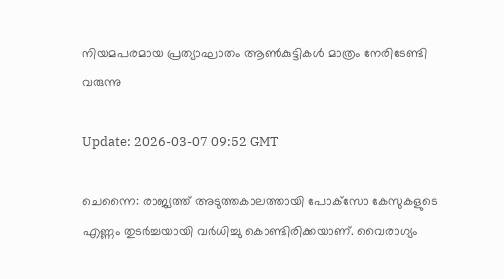നിയമപരമായ പ്രത്യാഘാതം ആണ്‍കുട്ടികള്‍ മാത്രം നേരിടേണ്ടി വരുന്നു

Update: 2026-03-07 09:52 GMT

ചെന്നൈ: രാജ്യത്ത് അടുത്തകാലത്തായി പോക്‌സോ കേസുകളുടെ എണ്ണം തുടര്‍ച്ചയായി വര്‍ധിച്ചു കൊണ്ടിരിക്കയാണ്. വൈരാഗ്യം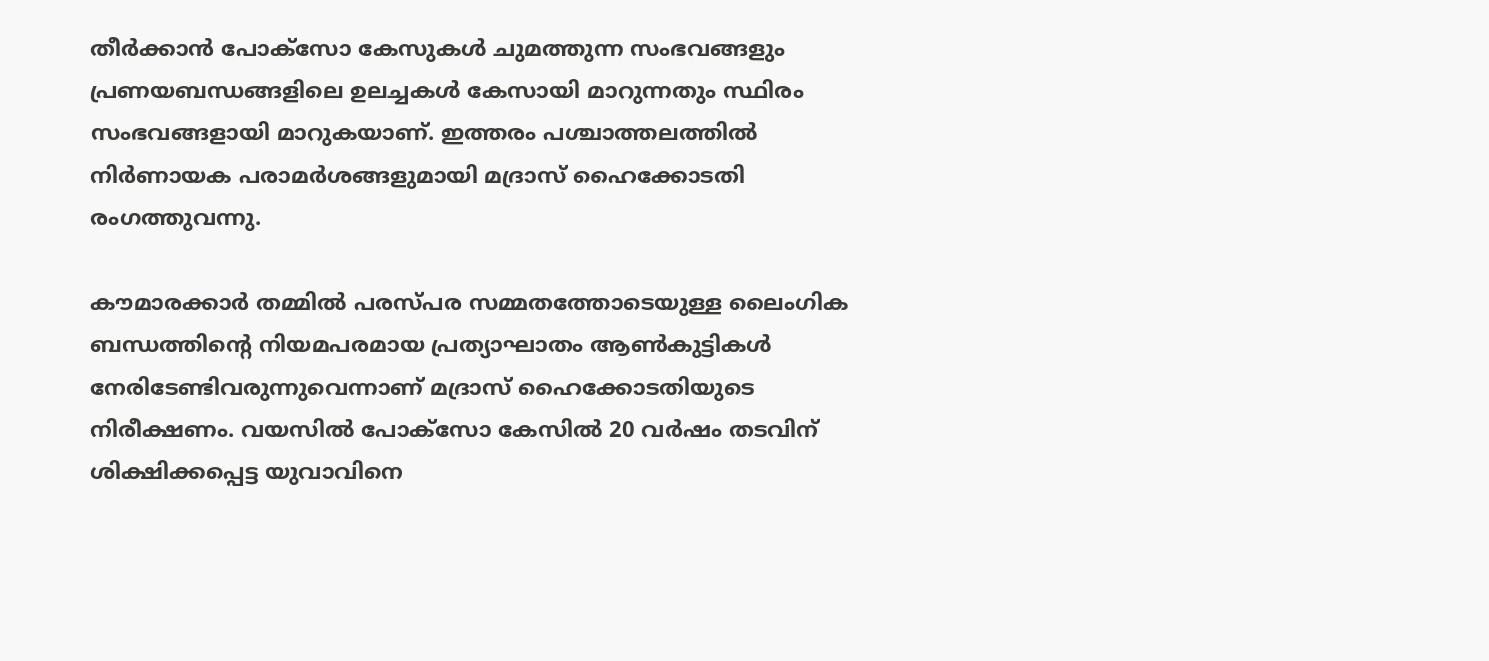തീര്‍ക്കാന്‍ പോക്‌സോ കേസുകള്‍ ചുമത്തുന്ന സംഭവങ്ങളും പ്രണയബന്ധങ്ങളിലെ ഉലച്ചകള്‍ കേസായി മാറുന്നതും സ്ഥിരം സംഭവങ്ങളായി മാറുകയാണ്. ഇത്തരം പശ്ചാത്തലത്തില്‍ നിര്‍ണായക പരാമര്‍ശങ്ങളുമായി മദ്രാസ് ഹൈക്കോടതി രംഗത്തുവന്നു.

കൗമാരക്കാര്‍ തമ്മില്‍ പരസ്പര സമ്മതത്തോടെയുള്ള ലൈംഗിക ബന്ധത്തിന്റെ നിയമപരമായ പ്രത്യാഘാതം ആണ്‍കുട്ടികള്‍ നേരിടേണ്ടിവരുന്നുവെന്നാണ് മദ്രാസ് ഹൈക്കോടതിയുടെ നിരീക്ഷണം. വയസില്‍ പോക്സോ കേസില്‍ 20 വര്‍ഷം തടവിന് ശിക്ഷിക്കപ്പെട്ട യുവാവിനെ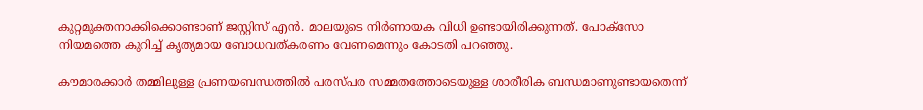കുറ്റമുക്തനാക്കിക്കൊണ്ടാണ് ജസ്റ്റിസ് എന്‍. മാലയുടെ നിര്‍ണായക വിധി ഉണ്ടായിരിക്കുന്നത്. പോക്സോ നിയമത്തെ കുറിച്ച് കൃത്യമായ ബോധവത്കരണം വേണമെന്നും കോടതി പറഞ്ഞു.

കൗമാരക്കാര്‍ തമ്മിലുള്ള പ്രണയബന്ധത്തില്‍ പരസ്പര സമ്മതത്തോടെയുള്ള ശാരീരിക ബന്ധമാണുണ്ടായതെന്ന്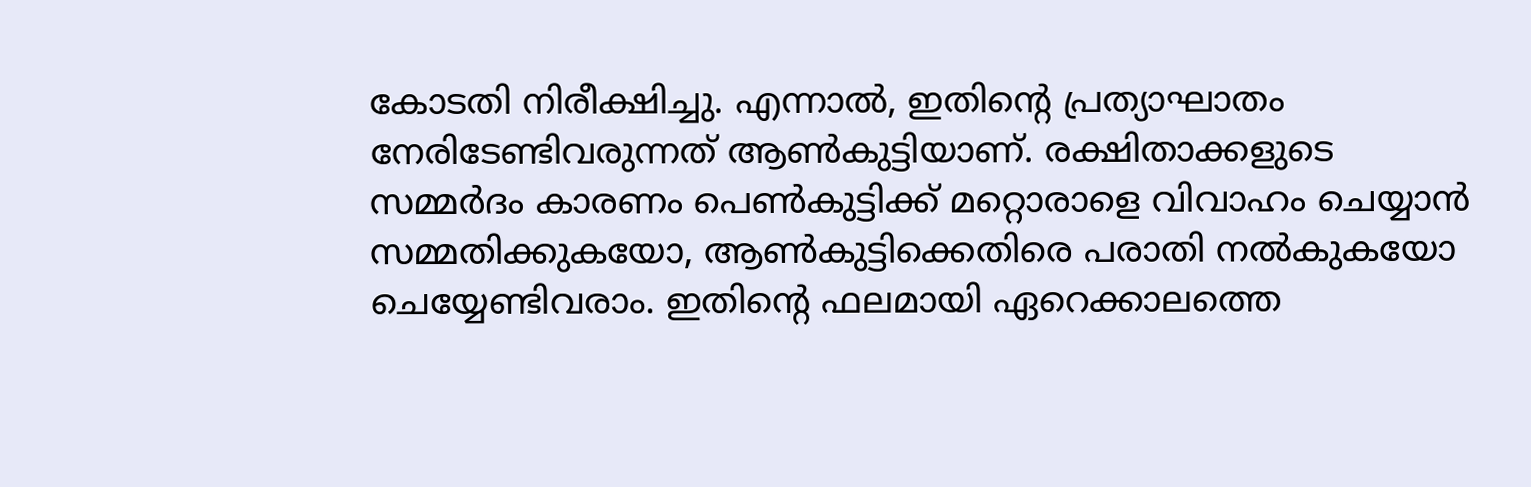കോടതി നിരീക്ഷിച്ചു. എന്നാല്‍, ഇതിന്റെ പ്രത്യാഘാതം നേരിടേണ്ടിവരുന്നത് ആണ്‍കുട്ടിയാണ്. രക്ഷിതാക്കളുടെ സമ്മര്‍ദം കാരണം പെണ്‍കുട്ടിക്ക് മറ്റൊരാളെ വിവാഹം ചെയ്യാന്‍ സമ്മതിക്കുകയോ, ആണ്‍കുട്ടിക്കെതിരെ പരാതി നല്‍കുകയോ ചെയ്യേണ്ടിവരാം. ഇതിന്റെ ഫലമായി ഏറെക്കാലത്തെ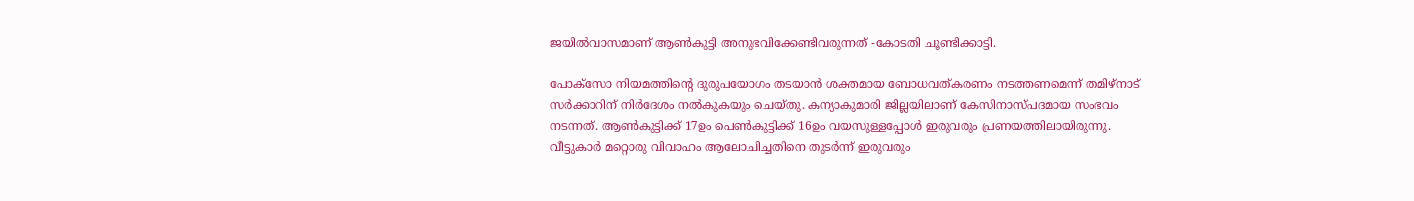ജയില്‍വാസമാണ് ആണ്‍കുട്ടി അനുഭവിക്കേണ്ടിവരുന്നത് -കോടതി ചൂണ്ടിക്കാട്ടി.

പോക്സോ നിയമത്തിന്റെ ദുരുപയോഗം തടയാന്‍ ശക്തമായ ബോധവത്കരണം നടത്തണമെന്ന് തമിഴ്നാട് സര്‍ക്കാറിന് നിര്‍ദേശം നല്‍കുകയും ചെയ്തു. കന്യാകുമാരി ജില്ലയിലാണ് കേസിനാസ്പദമായ സംഭവം നടന്നത്. ആണ്‍കുട്ടിക്ക് 17ഉം പെണ്‍കുട്ടിക്ക് 16ഉം വയസുള്ളപ്പോള്‍ ഇരുവരും പ്രണയത്തിലായിരുന്നു. വീട്ടുകാര്‍ മറ്റൊരു വിവാഹം ആലോചിച്ചതിനെ തുടര്‍ന്ന് ഇരുവരും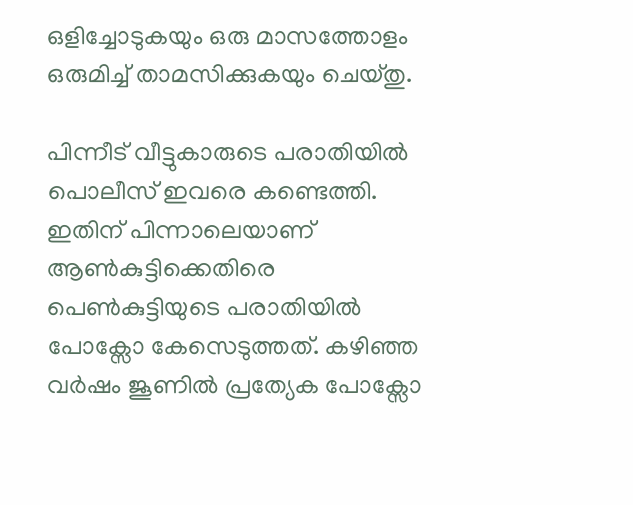ഒളിച്ചോടുകയും ഒരു മാസത്തോളം ഒരുമിച്ച് താമസിക്കുകയും ചെയ്തു.

പിന്നീട് വീട്ടുകാരുടെ പരാതിയില്‍ പൊലീസ് ഇവരെ കണ്ടെത്തി. ഇതിന് പിന്നാലെയാണ് ആണ്‍കുട്ടിക്കെതിരെ പെണ്‍കുട്ടിയുടെ പരാതിയില്‍ പോക്സോ കേസെടുത്തത്. കഴിഞ്ഞ വര്‍ഷം ജൂണില്‍ പ്രത്യേക പോക്സോ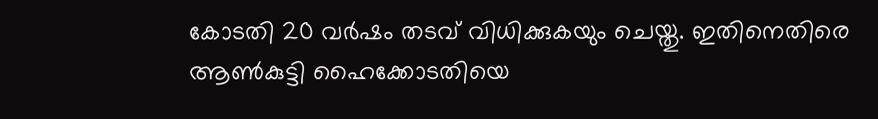കോടതി 20 വര്‍ഷം തടവ് വിധിക്കുകയും ചെയ്തു. ഇതിനെതിരെ ആണ്‍കുട്ടി ഹൈക്കോടതിയെ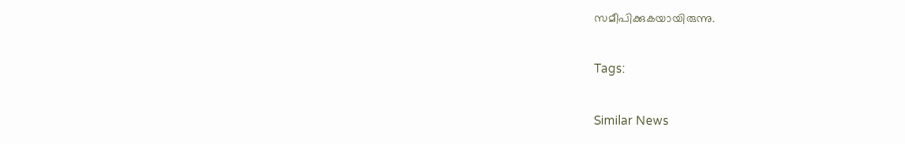സമീപിക്കുകയായിരുന്നു.

Tags:

Similar News